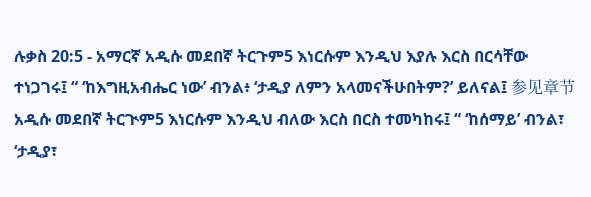ሉቃስ 20:5 - አማርኛ አዲሱ መደበኛ ትርጉም5 እነርሱም እንዲህ እያሉ እርስ በርሳቸው ተነጋገሩ፤ “ ‘ከእግዚአብሔር ነው’ ብንል፥ ‘ታዲያ ለምን አላመናችሁበትም?’ ይለናል፤ 参见章节አዲሱ መደበኛ ትርጒም5 እነርሱም እንዲህ ብለው እርስ በርስ ተመካከሩ፤ “ ‘ከሰማይ’ ብንል፣ ‘ታዲያ፣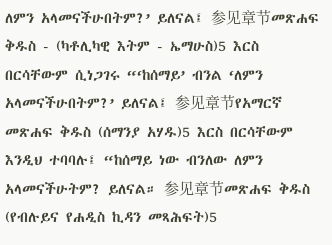ለምን አላመናችሁበትም?’ ይለናል፤ 参见章节መጽሐፍ ቅዱስ - (ካቶሊካዊ እትም - ኤማሁስ)5 እርስ በርሳቸውም ሲነጋገሩ “‘ከሰማይ’ ብንል ‘ለምን አላመናችሁበትም?’ ይለናል፤ 参见章节የአማርኛ መጽሐፍ ቅዱስ (ሰማንያ አሃዱ)5 እርስ በርሳቸውም እንዲህ ተባባሉ፤ “ከሰማይ ነው ብንለው ለምን አላመናችሁትም? ይለናል። 参见章节መጽሐፍ ቅዱስ (የብሉይና የሐዲስ ኪዳን መጻሕፍት)5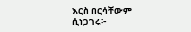እርስ በርሳቸውም ሲነጋገሩ፦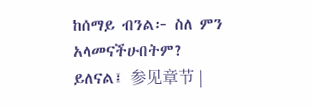ከሰማይ ብንል፦ ስለ ምን አላመናችሁበትም? ይለናል፤ 参见章节 |